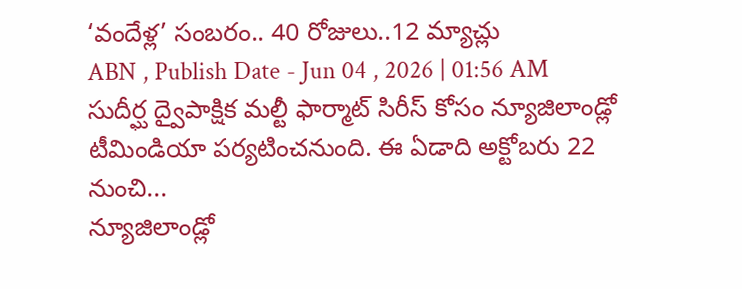‘వందేళ్ల’ సంబరం.. 40 రోజులు..12 మ్యాచ్లు
ABN , Publish Date - Jun 04 , 2026 | 01:56 AM
సుదీర్ఘ ద్వైపాక్షిక మల్టీ ఫార్మాట్ సిరీస్ కోసం న్యూజిలాండ్లో టీమిండియా పర్యటించనుంది. ఈ ఏడాది అక్టోబరు 22 నుంచి...
న్యూజిలాండ్లో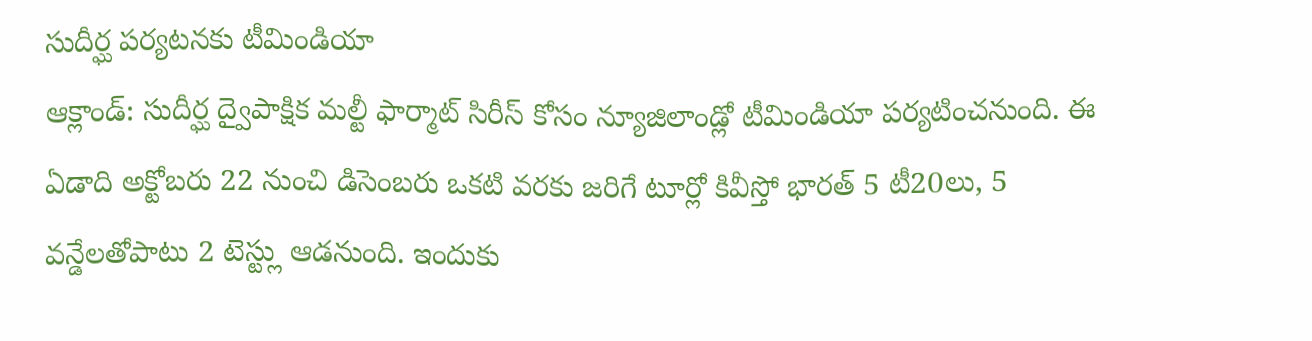సుదీర్ఘ పర్యటనకు టీమిండియా
ఆక్లాండ్: సుదీర్ఘ ద్వైపాక్షిక మల్టీ ఫార్మాట్ సిరీస్ కోసం న్యూజిలాండ్లో టీమిండియా పర్యటించనుంది. ఈ ఏడాది అక్టోబరు 22 నుంచి డిసెంబరు ఒకటి వరకు జరిగే టూర్లో కివీస్తో భారత్ 5 టీ20లు, 5 వన్డేలతోపాటు 2 టెస్ట్లు ఆడనుంది. ఇందుకు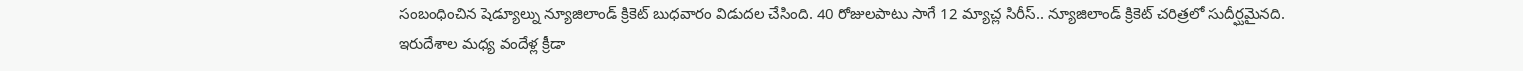సంబంధించిన షెడ్యూల్ను న్యూజిలాండ్ క్రికెట్ బుధవారం విడుదల చేసింది. 40 రోజులపాటు సాగే 12 మ్యాచ్ల సిరీస్.. న్యూజిలాండ్ క్రికెట్ చరిత్రలో సుదీర్ఘమైనది. ఇరుదేశాల మధ్య వందేళ్ల క్రీడా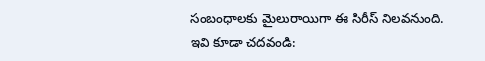సంబంధాలకు మైలురాయిగా ఈ సిరీస్ నిలవనుంది.
ఇవి కూడా చదవండి: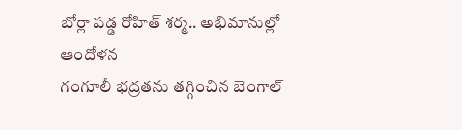బోర్లా పడ్డ రోహిత్ శర్మ.. అభిమానుల్లో ఆందోళన
గంగూలీ భద్రతను తగ్గించిన బెంగాల్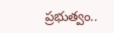ప్రభుత్వం..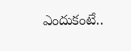ఎందుకంటే..